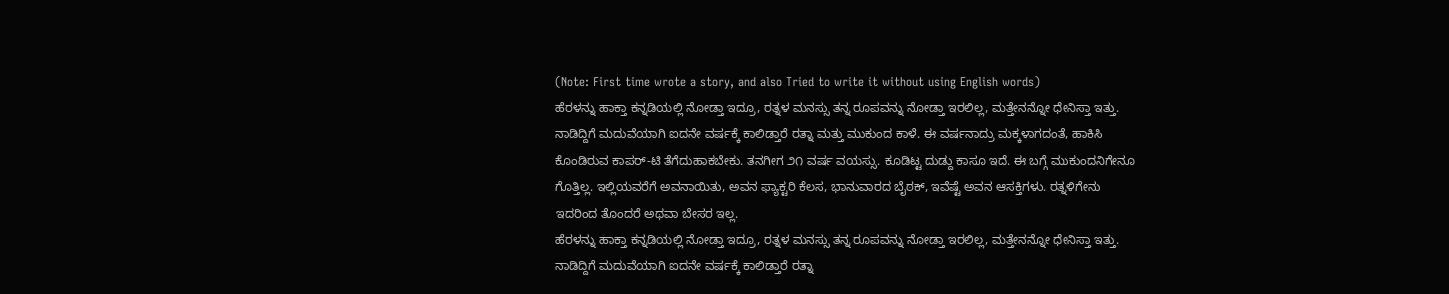(Note: First time wrote a story, and also Tried to write it without using English words)
ಹೆರಳನ್ನು ಹಾಕ್ತಾ ಕನ್ನಡಿಯಲ್ಲಿ ನೋಡ್ತಾ ಇದ್ರೂ, ರತ್ನಳ ಮನಸ್ಸು ತನ್ನ ರೂಪವನ್ನು ನೋಡ್ತಾ ಇರಲಿಲ್ಲ, ಮತ್ತೇನನ್ನೋ ಧೇನಿಸ್ತಾ ಇತ್ತು. ನಾಡಿದ್ದಿಗೆ ಮದುವೆಯಾಗಿ ಐದನೇ ವರ್ಷಕ್ಕೆ ಕಾಲಿಡ್ತಾರೆ ರತ್ನಾ ಮತ್ತು ಮುಕುಂದ ಕಾಳೆ. ಈ ವರ್ಷನಾದ್ರು ಮಕ್ಕಳಾಗದಂತೆ, ಹಾಕಿಸಿ ಕೊಂಡಿರುವ ಕಾಪರ್-ಟಿ ತೆಗೆದುಹಾಕಬೇಕು. ತನಗೀಗ ೨೧ ವರ್ಷ ವಯಸ್ಸು. ಕೂಡಿಟ್ಟ ದುಡ್ದು ಕಾಸೂ ಇದೆ. ಈ ಬಗ್ಗೆ ಮುಕುಂದನಿಗೇನೂ ಗೊತ್ತಿಲ್ಲ. ಇಲ್ಲಿಯವರೆಗೆ ಅವನಾಯಿತು, ಅವನ ಫ್ಯಾಕ್ಟರಿ ಕೆಲಸ, ಭಾನುವಾರದ ಬೈಠಕ್, ಇವೆಷ್ಟೆ ಅವನ ಆಸಕ್ತಿಗಳು. ರತ್ನಳಿಗೇನು ಇದರಿಂದ ತೊಂದರೆ ಅಥವಾ ಬೇಸರ ಇಲ್ಲ.
ಹೆರಳನ್ನು ಹಾಕ್ತಾ ಕನ್ನಡಿಯಲ್ಲಿ ನೋಡ್ತಾ ಇದ್ರೂ, ರತ್ನಳ ಮನಸ್ಸು ತನ್ನ ರೂಪವನ್ನು ನೋಡ್ತಾ ಇರಲಿಲ್ಲ, ಮತ್ತೇನನ್ನೋ ಧೇನಿಸ್ತಾ ಇತ್ತು. ನಾಡಿದ್ದಿಗೆ ಮದುವೆಯಾಗಿ ಐದನೇ ವರ್ಷಕ್ಕೆ ಕಾಲಿಡ್ತಾರೆ ರತ್ನಾ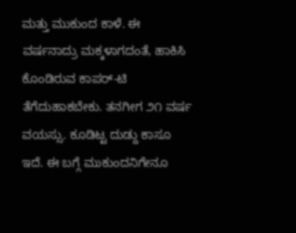ಮತ್ತು ಮುಕುಂದ ಕಾಳೆ. ಈ ವರ್ಷನಾದ್ರು ಮಕ್ಕಳಾಗದಂತೆ, ಹಾಕಿಸಿ ಕೊಂಡಿರುವ ಕಾಪರ್-ಟಿ ತೆಗೆದುಹಾಕಬೇಕು. ತನಗೀಗ ೨೧ ವರ್ಷ ವಯಸ್ಸು. ಕೂಡಿಟ್ಟ ದುಡ್ದು ಕಾಸೂ ಇದೆ. ಈ ಬಗ್ಗೆ ಮುಕುಂದನಿಗೇನೂ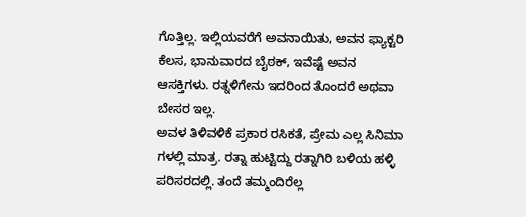ಗೊತ್ತಿಲ್ಲ. ಇಲ್ಲಿಯವರೆಗೆ ಅವನಾಯಿತು, ಅವನ ಫ್ಯಾಕ್ಟರಿ ಕೆಲಸ, ಭಾನುವಾರದ ಬೈಠಕ್, ಇವೆಷ್ಟೆ ಅವನ ಆಸಕ್ತಿಗಳು. ರತ್ನಳಿಗೇನು ಇದರಿಂದ ತೊಂದರೆ ಅಥವಾ ಬೇಸರ ಇಲ್ಲ.
ಅವಳ ತಿಳಿವಳಿಕೆ ಪ್ರಕಾರ ರಸಿಕತೆ, ಪ್ರೇಮ ಎಲ್ಲ ಸಿನಿಮಾ ಗಳಲ್ಲಿ ಮಾತ್ರ. ರತ್ನಾ ಹುಟ್ಟಿದ್ದು ರತ್ನಾಗಿರಿ ಬಳಿಯ ಹಳ್ಳಿ ಪರಿಸರದಲ್ಲಿ. ತಂದೆ ತಮ್ಮಂದಿರೆಲ್ಲ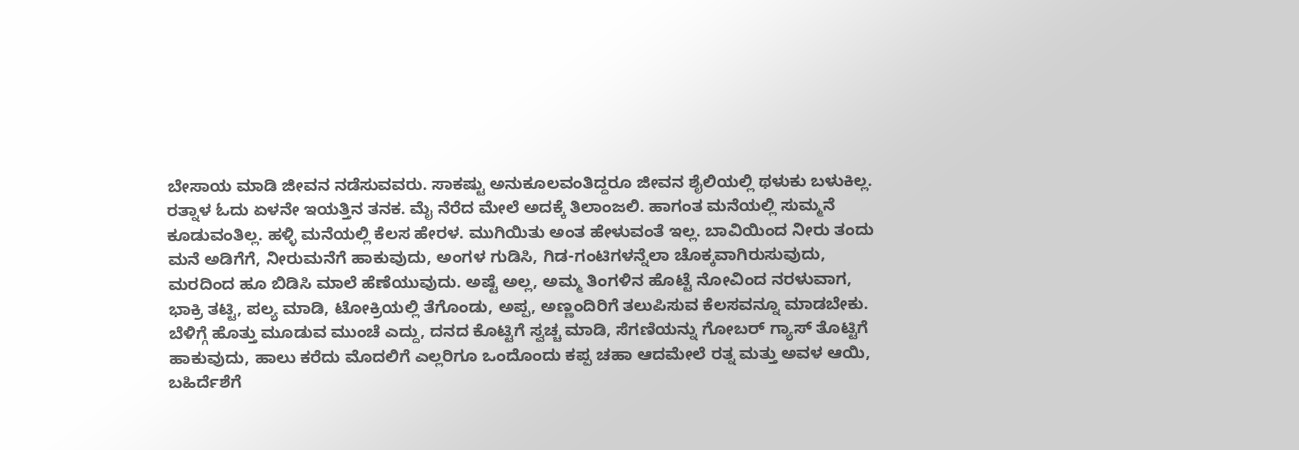ಬೇಸಾಯ ಮಾಡಿ ಜೀವನ ನಡೆಸುವವರು. ಸಾಕಷ್ಟು ಅನುಕೂಲವಂತಿದ್ದರೂ ಜೀವನ ಶೈಲಿಯಲ್ಲಿ ಥಳುಕು ಬಳುಕಿಲ್ಲ. ರತ್ನಾಳ ಓದು ಏಳನೇ ಇಯತ್ತಿನ ತನಕ. ಮೈ ನೆರೆದ ಮೇಲೆ ಅದಕ್ಕೆ ತಿಲಾಂಜಲಿ. ಹಾಗಂತ ಮನೆಯಲ್ಲಿ ಸುಮ್ಮನೆ ಕೂಡುವಂತಿಲ್ಲ. ಹಳ್ಳಿ ಮನೆಯಲ್ಲಿ ಕೆಲಸ ಹೇರಳ. ಮುಗಿಯಿತು ಅಂತ ಹೇಳುವಂತೆ ಇಲ್ಲ. ಬಾವಿಯಿಂದ ನೀರು ತಂದು ಮನೆ ಅಡಿಗೆಗೆ, ನೀರುಮನೆಗೆ ಹಾಕುವುದು, ಅಂಗಳ ಗುಡಿಸಿ, ಗಿಡ-ಗಂಟಿಗಳನ್ನೆಲಾ ಚೊಕ್ಕವಾಗಿರುಸುವುದು, ಮರದಿಂದ ಹೂ ಬಿಡಿಸಿ ಮಾಲೆ ಹೆಣೆಯುವುದು. ಅಷ್ಟೆ ಅಲ್ಲ, ಅಮ್ಮ ತಿಂಗಳಿನ ಹೊಟ್ಟೆ ನೋವಿಂದ ನರಳುವಾಗ, ಭಾಕ್ರಿ ತಟ್ಟಿ, ಪಲ್ಯ ಮಾಡಿ, ಟೋಕ್ರಿಯಲ್ಲಿ ತೆಗೊಂಡು, ಅಪ್ಪ, ಅಣ್ಣಂದಿರಿಗೆ ತಲುಪಿಸುವ ಕೆಲಸವನ್ನೂ ಮಾಡಬೇಕು. ಬೆಳಿಗ್ಗೆ ಹೊತ್ತು ಮೂಡುವ ಮುಂಚೆ ಎದ್ದು, ದನದ ಕೊಟ್ಟಿಗೆ ಸ್ವಚ್ಚ ಮಾಡಿ, ಸೆಗಣಿಯನ್ನು ಗೋಬರ್ ಗ್ಯಾಸ್ ತೊಟ್ಟಿಗೆ ಹಾಕುವುದು, ಹಾಲು ಕರೆದು ಮೊದಲಿಗೆ ಎಲ್ಲರಿಗೂ ಒಂದೊಂದು ಕಪ್ಪ ಚಹಾ ಆದಮೇಲೆ ರತ್ನ ಮತ್ತು ಅವಳ ಆಯಿ, ಬಹಿರ್ದೆಶೆಗೆ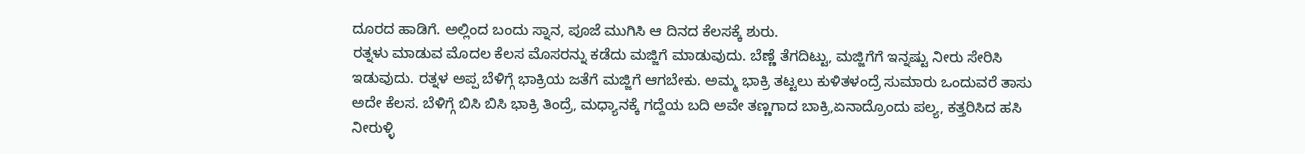ದೂರದ ಹಾಡಿಗೆ. ಅಲ್ಲಿಂದ ಬಂದು ಸ್ನಾನ, ಪೂಜೆ ಮುಗಿಸಿ ಆ ದಿನದ ಕೆಲಸಕ್ಕೆ ಶುರು.
ರತ್ನಳು ಮಾಡುವ ಮೊದಲ ಕೆಲಸ ಮೊಸರನ್ನು ಕಡೆದು ಮಜ್ಜಿಗೆ ಮಾಡುವುದು. ಬೆಣ್ಣೆ ತೆಗದಿಟ್ಟು, ಮಜ್ಜಿಗೆಗೆ ಇನ್ನಷ್ಟು ನೀರು ಸೇರಿಸಿ ಇಡುವುದು. ರತ್ನಳ ಅಪ್ಪ ಬೆಳಿಗ್ಗೆ ಭಾಕ್ರಿಯ ಜತೆಗೆ ಮಜ್ಜಿಗೆ ಆಗಬೇಕು. ಅಮ್ಮ ಭಾಕ್ರಿ ತಟ್ಟಲು ಕುಳಿತಳಂದ್ರೆ ಸುಮಾರು ಒಂದುವರೆ ತಾಸು ಅದೇ ಕೆಲಸ. ಬೆಳಿಗ್ಗೆ ಬಿಸಿ ಬಿಸಿ ಭಾಕ್ರಿ ತಿಂದ್ರೆ, ಮಧ್ಯಾನಕ್ಕೆ ಗದ್ದೆಯ ಬದಿ ಅವೇ ತಣ್ಣಗಾದ ಬಾಕ್ರಿ,ಏನಾದ್ರೊಂದು ಪಲ್ಯ, ಕತ್ತರಿಸಿದ ಹಸಿ ನೀರುಳ್ಳಿ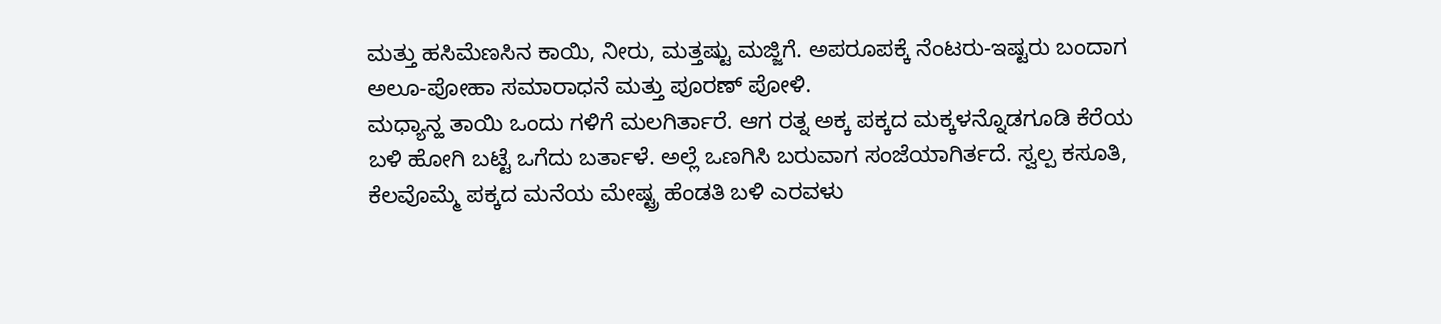ಮತ್ತು ಹಸಿಮೆಣಸಿನ ಕಾಯಿ, ನೀರು, ಮತ್ತಷ್ಟು ಮಜ್ಜಿಗೆ. ಅಪರೂಪಕ್ಕೆ ನೆಂಟರು-ಇಷ್ಟರು ಬಂದಾಗ ಅಲೂ-ಪೋಹಾ ಸಮಾರಾಧನೆ ಮತ್ತು ಪೂರಣ್ ಪೋಳಿ.
ಮಧ್ಯಾನ್ಹ ತಾಯಿ ಒಂದು ಗಳಿಗೆ ಮಲಗಿರ್ತಾರೆ. ಆಗ ರತ್ನ ಅಕ್ಕ ಪಕ್ಕದ ಮಕ್ಕಳನ್ನೊಡಗೂಡಿ ಕೆರೆಯ ಬಳಿ ಹೋಗಿ ಬಟ್ಟೆ ಒಗೆದು ಬರ್ತಾಳೆ. ಅಲ್ಲೆ ಒಣಗಿಸಿ ಬರುವಾಗ ಸಂಜೆಯಾಗಿರ್ತದೆ. ಸ್ವಲ್ಪ ಕಸೂತಿ, ಕೆಲವೊಮ್ಮೆ ಪಕ್ಕದ ಮನೆಯ ಮೇಷ್ಟ್ರ ಹೆಂಡತಿ ಬಳಿ ಎರವಳು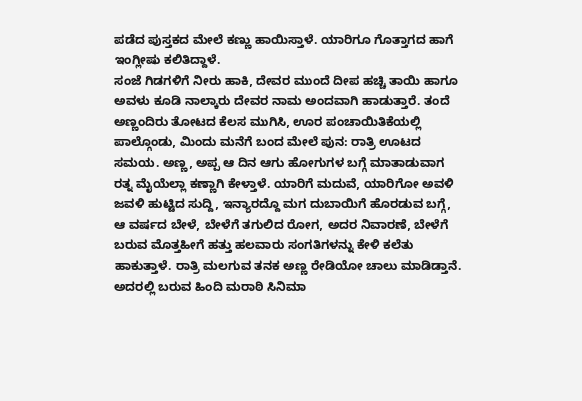ಪಡೆದ ಪುಸ್ತಕದ ಮೇಲೆ ಕಣ್ಣು ಹಾಯಿಸ್ತಾಳೆ. ಯಾರಿಗೂ ಗೊತ್ತಾಗದ ಹಾಗೆ ಇಂಗ್ಲೀಷು ಕಲಿತಿದ್ದಾಳೆ.
ಸಂಜೆ ಗಿಡಗಳಿಗೆ ನೀರು ಹಾಕಿ, ದೇವರ ಮುಂದೆ ದೀಪ ಹಚ್ಚಿ ತಾಯಿ ಹಾಗೂ ಅವಳು ಕೂಡಿ ನಾಲ್ಕಾರು ದೇವರ ನಾಮ ಅಂದವಾಗಿ ಹಾಡುತ್ತಾರೆ. ತಂದೆ ಅಣ್ಣಂದಿರು ತೋಟದ ಕೆಲಸ ಮುಗಿಸಿ, ಊರ ಪಂಚಾಯಿತಿಕೆಯಲ್ಲಿ ಪಾಲ್ಗೊಂಡು, ಮಿಂದು ಮನೆಗೆ ಬಂದ ಮೇಲೆ ಪುನ: ರಾತ್ರಿ ಊಟದ ಸಮಯ. ಅಣ್ಣ, ಅಪ್ಪ ಆ ದಿನ ಆಗು ಹೋಗುಗಳ ಬಗ್ಗೆ ಮಾತಾಡುವಾಗ ರತ್ನ ಮೈಯೆಲ್ಲಾ ಕಣ್ಣಾಗಿ ಕೇಳ್ತಾಳೆ. ಯಾರಿಗೆ ಮದುವೆ, ಯಾರಿಗೋ ಅವಳಿ ಜವಳಿ ಹುಟ್ಟಿದ ಸುದ್ದಿ, ಇನ್ಯಾರದ್ದೊ ಮಗ ದುಬಾಯಿಗೆ ಹೊರಡುವ ಬಗ್ಗೆ, ಆ ವರ್ಷದ ಬೇಳೆ, ಬೇಳೆಗೆ ತಗುಲಿದ ರೋಗ, ಅದರ ನಿವಾರಣೆ, ಬೇಳೆಗೆ ಬರುವ ಮೊತ್ತಹೀಗೆ ಹತ್ತು ಹಲವಾರು ಸಂಗತಿಗಳನ್ನು ಕೇಳಿ ಕಲೆತು ಹಾಕುತ್ತಾಳೆ. ರಾತ್ರಿ ಮಲಗುವ ತನಕ ಅಣ್ಣ ರೇಡಿಯೋ ಚಾಲು ಮಾಡಿಡ್ತಾನೆ. ಅದರಲ್ಲಿ ಬರುವ ಹಿಂದಿ ಮರಾಠಿ ಸಿನಿಮಾ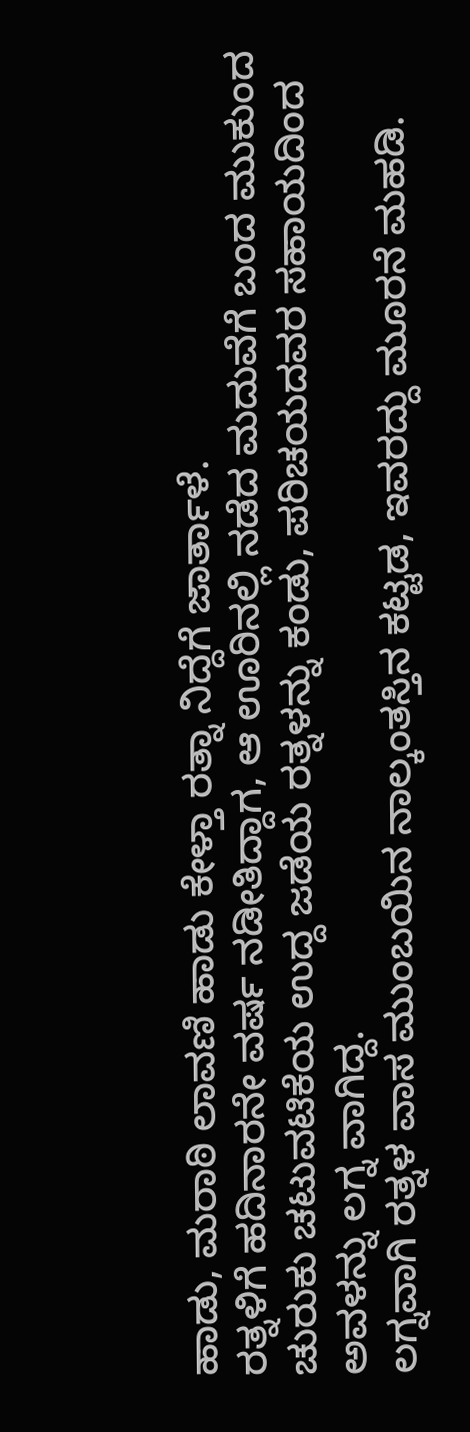ಹಾಡು, ಮರಾಠಿ ಲಾವಣಿ ಹಾಡು ಕೇಳ್ತಾ ರತ್ನಾ ನಿದ್ದೆಗೆ ಜಾರ್ತಾಳೆ.
ರತ್ನಳಿಗೆ ಹದಿನಾರನೇ ವರ್ಷ ನಡೀತಿದ್ದಾಗ, ಆ ಊರಿನಲ್ಲಿ ನಡೆದ ಮದುವೆಗೆ ಬಂದ ಮುಕುಂದ ಚುರುಕು ಚಟುವಟಿಕೆಯ ಉದ್ದ ಜಡೆಯ ರತ್ನಳನ್ನು ಕಂಡು, ಪರಿಚಯದವರ ಸಹಾಯದಿಂದ ಅವಳನ್ನು ಲಗ್ನ ವಾಗಿದ್ದ.
ಲಗ್ನವಾಗಿ ರತ್ನಳ ವಾಸ ಮುಂಬಯಿನ ನಾಲ್ಕಂತಸ್ತಿನ ಕಟ್ಟಡ, ಇವರದ್ದು ಮೂರನೆ ಮಹಡಿ.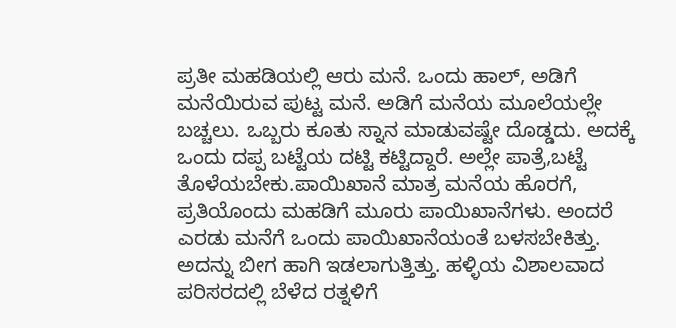ಪ್ರತೀ ಮಹಡಿಯಲ್ಲಿ ಆರು ಮನೆ. ಒಂದು ಹಾಲ್, ಅಡಿಗೆ ಮನೆಯಿರುವ ಪುಟ್ಟ ಮನೆ. ಅಡಿಗೆ ಮನೆಯ ಮೂಲೆಯಲ್ಲೇ ಬಚ್ಚಲು. ಒಬ್ಬರು ಕೂತು ಸ್ನಾನ ಮಾಡುವಷ್ಟೇ ದೊಡ್ಡದು. ಅದಕ್ಕೆ ಒಂದು ದಪ್ಪ ಬಟ್ಟೆಯ ದಟ್ಟಿ ಕಟ್ಟಿದ್ದಾರೆ. ಅಲ್ಲೇ ಪಾತ್ರೆ,ಬಟ್ಟೆ ತೊಳೆಯಬೇಕು.ಪಾಯಿಖಾನೆ ಮಾತ್ರ ಮನೆಯ ಹೊರಗೆ, ಪ್ರತಿಯೊಂದು ಮಹಡಿಗೆ ಮೂರು ಪಾಯಿಖಾನೆಗಳು. ಅಂದರೆ ಎರಡು ಮನೆಗೆ ಒಂದು ಪಾಯಿಖಾನೆಯಂತೆ ಬಳಸಬೇಕಿತ್ತು. ಅದನ್ನು ಬೀಗ ಹಾಗಿ ಇಡಲಾಗುತ್ತಿತ್ತು. ಹಳ್ಳಿಯ ವಿಶಾಲವಾದ ಪರಿಸರದಲ್ಲಿ ಬೆಳೆದ ರತ್ನಳಿಗೆ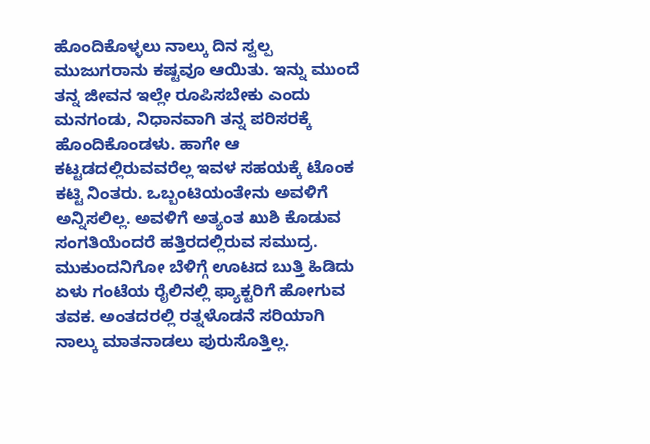ಹೊಂದಿಕೊಳ್ಳಲು ನಾಲ್ಕು ದಿನ ಸ್ವಲ್ಪ ಮುಜುಗರಾನು ಕಷ್ಟವೂ ಆಯಿತು. ಇನ್ನು ಮುಂದೆ ತನ್ನ ಜೀವನ ಇಲ್ಲೇ ರೂಪಿಸಬೇಕು ಎಂದು ಮನಗಂಡು, ನಿಧಾನವಾಗಿ ತನ್ನ ಪರಿಸರಕ್ಕೆ ಹೊಂದಿಕೊಂಡಳು. ಹಾಗೇ ಆ ಕಟ್ಟಡದಲ್ಲಿರುವವರೆಲ್ಲ ಇವಳ ಸಹಯಕ್ಕೆ ಟೊಂಕ ಕಟ್ಟಿ ನಿಂತರು. ಒಬ್ಬಂಟಿಯಂತೇನು ಅವಳಿಗೆ ಅನ್ನಿಸಲಿಲ್ಲ. ಅವಳಿಗೆ ಅತ್ಯಂತ ಖುಶಿ ಕೊಡುವ ಸಂಗತಿಯೆಂದರೆ ಹತ್ತಿರದಲ್ಲಿರುವ ಸಮುದ್ರ. ಮುಕುಂದನಿಗೋ ಬೆಳಿಗ್ಗೆ ಊಟದ ಬುತ್ತಿ ಹಿಡಿದು ಏಳು ಗಂಟೆಯ ರೈಲಿನಲ್ಲಿ ಫ್ಯಾಕ್ಟರಿಗೆ ಹೋಗುವ ತವಕ. ಅಂತದರಲ್ಲಿ ರತ್ನಳೊಡನೆ ಸರಿಯಾಗಿ ನಾಲ್ಕು ಮಾತನಾಡಲು ಪುರುಸೊತ್ತಿಲ್ಲ.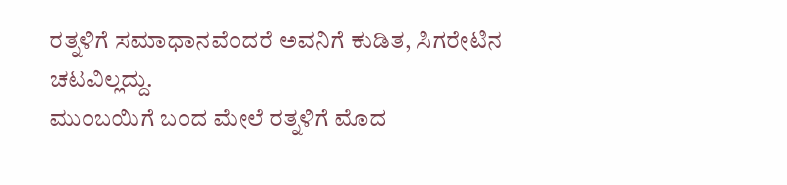ರತ್ನಳಿಗೆ ಸಮಾಧಾನವೆಂದರೆ ಅವನಿಗೆ ಕುಡಿತ, ಸಿಗರೇಟಿನ ಚಟವಿಲ್ಲದ್ದು.
ಮುಂಬಯಿಗೆ ಬಂದ ಮೇಲೆ ರತ್ನಳಿಗೆ ಮೊದ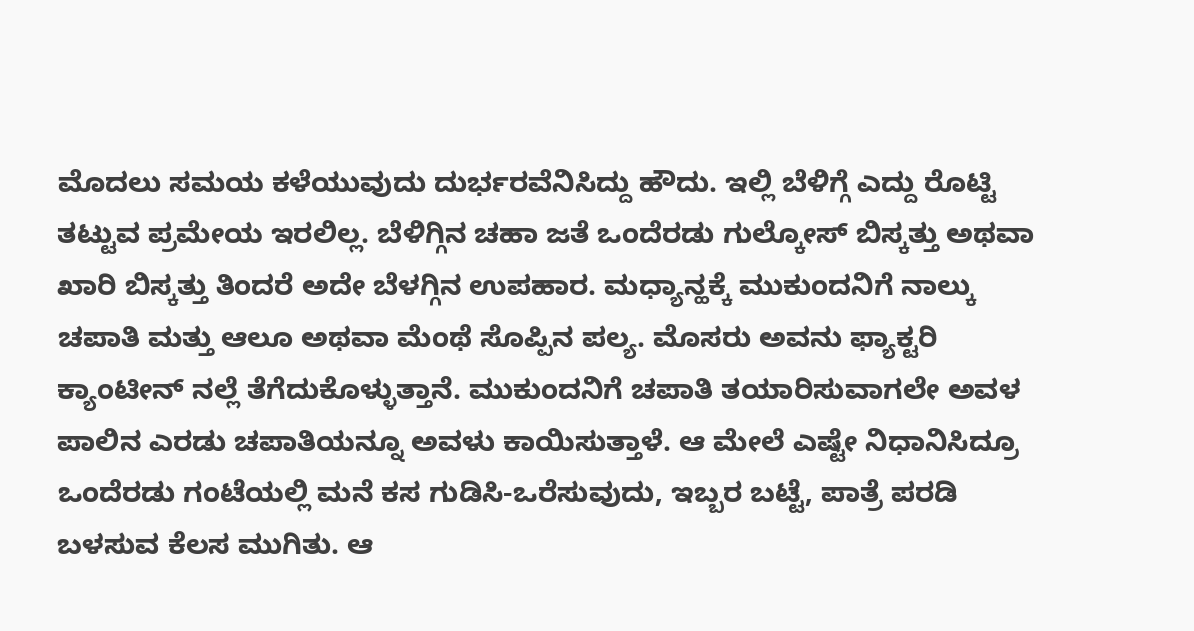ಮೊದಲು ಸಮಯ ಕಳೆಯುವುದು ದುರ್ಭರವೆನಿಸಿದ್ದು ಹೌದು. ಇಲ್ಲಿ ಬೆಳಿಗ್ಗೆ ಎದ್ದು ರೊಟ್ಟಿ ತಟ್ಟುವ ಪ್ರಮೇಯ ಇರಲಿಲ್ಲ. ಬೆಳಿಗ್ಗಿನ ಚಹಾ ಜತೆ ಒಂದೆರಡು ಗುಲ್ಕೋಸ್ ಬಿಸ್ಕತ್ತು ಅಥವಾ ಖಾರಿ ಬಿಸ್ಕತ್ತು ತಿಂದರೆ ಅದೇ ಬೆಳಗ್ಗಿನ ಉಪಹಾರ. ಮಧ್ಯಾನ್ಹಕ್ಕೆ ಮುಕುಂದನಿಗೆ ನಾಲ್ಕು ಚಪಾತಿ ಮತ್ತು ಆಲೂ ಅಥವಾ ಮೆಂಥೆ ಸೊಪ್ಪಿನ ಪಲ್ಯ. ಮೊಸರು ಅವನು ಫ್ಯಾಕ್ಟರಿ ಕ್ಯಾಂಟೀನ್ ನಲ್ಲೆ ತೆಗೆದುಕೊಳ್ಳುತ್ತಾನೆ. ಮುಕುಂದನಿಗೆ ಚಪಾತಿ ತಯಾರಿಸುವಾಗಲೇ ಅವಳ ಪಾಲಿನ ಎರಡು ಚಪಾತಿಯನ್ನೂ ಅವಳು ಕಾಯಿಸುತ್ತಾಳೆ. ಆ ಮೇಲೆ ಎಷ್ಟೇ ನಿಧಾನಿಸಿದ್ರೂ ಒಂದೆರಡು ಗಂಟೆಯಲ್ಲಿ ಮನೆ ಕಸ ಗುಡಿಸಿ-ಒರೆಸುವುದು, ಇಬ್ಬರ ಬಟ್ಟೆ, ಪಾತ್ರೆ ಪರಡಿ ಬಳಸುವ ಕೆಲಸ ಮುಗಿತು. ಆ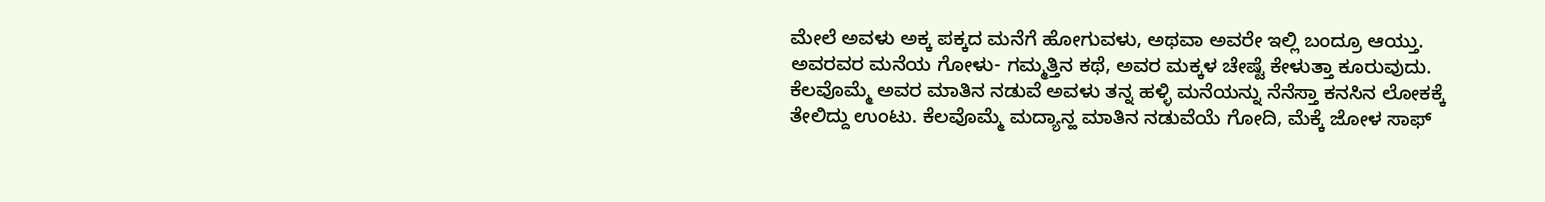ಮೇಲೆ ಅವಳು ಅಕ್ಕ ಪಕ್ಕದ ಮನೆಗೆ ಹೋಗುವಳು, ಅಥವಾ ಅವರೇ ಇಲ್ಲಿ ಬಂದ್ರೂ ಆಯ್ತು. ಅವರವರ ಮನೆಯ ಗೋಳು- ಗಮ್ಮತ್ತಿನ ಕಥೆ, ಅವರ ಮಕ್ಕಳ ಚೇಷ್ಟೆ ಕೇಳುತ್ತಾ ಕೂರುವುದು. ಕೆಲವೊಮ್ಮೆ ಅವರ ಮಾತಿನ ನಡುವೆ ಅವಳು ತನ್ನ ಹಳ್ಳಿ ಮನೆಯನ್ನು ನೆನೆಸ್ತಾ ಕನಸಿನ ಲೋಕಕ್ಕೆ ತೇಲಿದ್ದು ಉಂಟು. ಕೆಲವೊಮ್ಮೆ ಮದ್ಯಾನ್ಹ ಮಾತಿನ ನಡುವೆಯೆ ಗೋದಿ, ಮೆಕ್ಕೆ ಜೋಳ ಸಾಫ್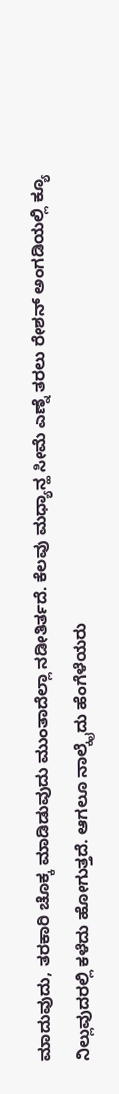ಮಾದುವುದು, ತರಕಾರಿ ಚೊಕ್ಕ ಮಾಡಿಡುವುದು ಮುಂತಾದೆಲ್ಲಾ ನಡೀತಿರ್ತದೆ. ಕೆಲವು ಮಧ್ಯಾನ್ಹ ಸೀಮೆ ಎಣ್ನೆ ತರಲು ರೇಶನ್ ಅಂಗಡಿಯಲ್ಲಿ ಕ್ಯೂ ನಿಲ್ಲುವುದರಲ್ಲಿ ಕಳೆದು ಹೋಗುತ್ತದೆ. ಆಗಲೂ ನಾಲ್ಕೈದು ಹೆಂಗೆಳೆಯರು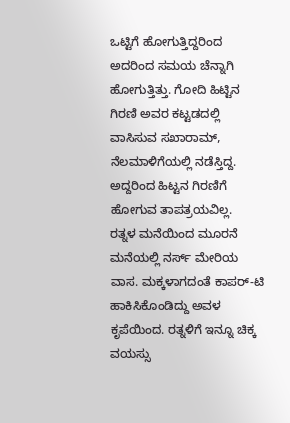ಒಟ್ಟಿಗೆ ಹೋಗುತ್ತಿದ್ದರಿಂದ ಅದರಿಂದ ಸಮಯ ಚೆನ್ನಾಗಿ ಹೋಗುತ್ತಿತ್ತು. ಗೋದಿ ಹಿಟ್ಟಿನ ಗಿರಣಿ ಅವರ ಕಟ್ಟಡದಲ್ಲಿ ವಾಸಿಸುವ ಸಖಾರಾಮ್, ನೆಲಮಾಳಿಗೆಯಲ್ಲಿ ನಡೆಸ್ತಿದ್ದ. ಅದ್ದರಿಂದ ಹಿಟ್ಟನ ಗಿರಣಿಗೆ ಹೋಗುವ ತಾಪತ್ರಯವಿಲ್ಲ.
ರತ್ನಳ ಮನೆಯಿಂದ ಮೂರನೆ ಮನೆಯಲ್ಲಿ ನರ್ಸ್ ಮೇರಿಯ ವಾಸ. ಮಕ್ಕಳಾಗದಂತೆ ಕಾಪರ್-ಟಿ ಹಾಕಿಸಿಕೊಂಡಿದ್ದು ಅವಳ ಕೃಪೆಯಿಂದ. ರತ್ನಳಿಗೆ ಇನ್ನೂ ಚಿಕ್ಕ ವಯಸ್ಸು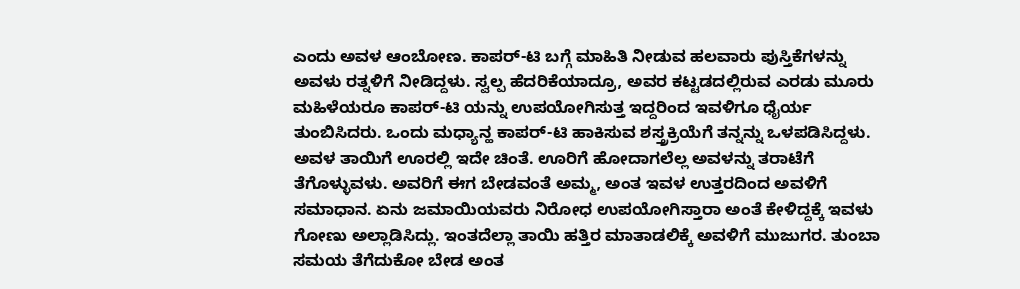ಎಂದು ಅವಳ ಆಂಬೋಣ. ಕಾಪರ್-ಟಿ ಬಗ್ಗೆ ಮಾಹಿತಿ ನೀಡುವ ಹಲವಾರು ಪುಸ್ತಿಕೆಗಳನ್ನು ಅವಳು ರತ್ನಳಿಗೆ ನೀಡಿದ್ದಳು. ಸ್ವಲ್ಪ ಹೆದರಿಕೆಯಾದ್ರೂ, ಅವರ ಕಟ್ಟಡದಲ್ಲಿರುವ ಎರಡು ಮೂರು ಮಹಿಳೆಯರೂ ಕಾಪರ್-ಟಿ ಯನ್ನು ಉಪಯೋಗಿಸುತ್ತ ಇದ್ದರಿಂದ ಇವಳಿಗೂ ಧೈರ್ಯ ತುಂಬಿಸಿದರು. ಒಂದು ಮಧ್ಯಾನ್ಹ ಕಾಪರ್-ಟಿ ಹಾಕಿಸುವ ಶಸ್ತ್ರಕ್ರಿಯೆಗೆ ತನ್ನನ್ನು ಒಳಪಡಿಸಿದ್ದಳು. ಅವಳ ತಾಯಿಗೆ ಊರಲ್ಲಿ ಇದೇ ಚಿಂತೆ. ಊರಿಗೆ ಹೋದಾಗಲೆಲ್ಲ ಅವಳನ್ನು ತರಾಟೆಗೆ ತೆಗೊಳ್ಳುವಳು. ಅವರಿಗೆ ಈಗ ಬೇಡವಂತೆ ಅಮ್ಮ, ಅಂತ ಇವಳ ಉತ್ತರದಿಂದ ಅವಳಿಗೆ ಸಮಾಧಾನ. ಏನು ಜಮಾಯಿಯವರು ನಿರೋಧ ಉಪಯೋಗಿಸ್ತಾರಾ ಅಂತೆ ಕೇಳಿದ್ದಕ್ಕೆ ಇವಳು ಗೋಣು ಅಲ್ಲಾಡಿಸಿದ್ಲು. ಇಂತದೆಲ್ಲಾ ತಾಯಿ ಹತ್ತಿರ ಮಾತಾಡಲಿಕ್ಕೆ ಅವಳಿಗೆ ಮುಜುಗರ. ತುಂಬಾ ಸಮಯ ತೆಗೆದುಕೋ ಬೇಡ ಅಂತ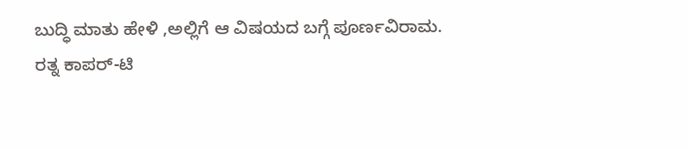ಬುದ್ಧಿ ಮಾತು ಹೇಳಿ ,ಅಲ್ಲಿಗೆ ಆ ವಿಷಯದ ಬಗ್ಗೆ ಪೂರ್ಣವಿರಾಮ.
ರತ್ನ ಕಾಪರ್-ಟಿ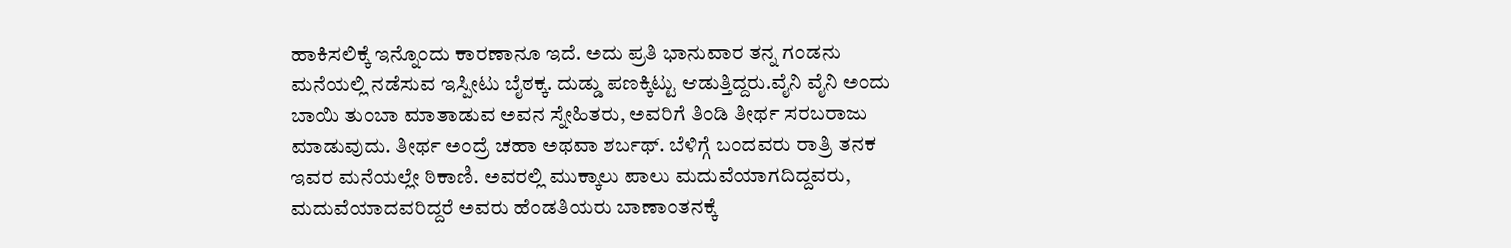ಹಾಕಿಸಲಿಕ್ಕೆ ಇನ್ನೊಂದು ಕಾರಣಾನೂ ಇದೆ. ಅದು ಪ್ರತಿ ಭಾನುವಾರ ತನ್ನ ಗಂಡನು ಮನೆಯಲ್ಲಿ ನಡೆಸುವ ಇಸ್ಪೀಟು ಬೈಠಕ್ಕ. ದುಡ್ಡು ಪಣಕ್ಕಿಟ್ಟು ಆಡುತ್ತಿದ್ದರು.ವೈನಿ ವೈನಿ ಅಂದು ಬಾಯಿ ತುಂಬಾ ಮಾತಾಡುವ ಅವನ ಸ್ನೇಹಿತರು, ಅವರಿಗೆ ತಿಂಡಿ ತೀರ್ಥ ಸರಬರಾಜು ಮಾಡುವುದು. ತೀರ್ಥ ಅಂದ್ರೆ ಚಹಾ ಅಥವಾ ಶರ್ಬಥ್. ಬೆಳಿಗ್ಗೆ ಬಂದವರು ರಾತ್ರಿ ತನಕ ಇವರ ಮನೆಯಲ್ಲೇ ಠಿಕಾಣಿ. ಅವರಲ್ಲಿ ಮುಕ್ಕಾಲು ಪಾಲು ಮದುವೆಯಾಗದಿದ್ದವರು, ಮದುವೆಯಾದವರಿದ್ದರೆ ಅವರು ಹೆಂಡತಿಯರು ಬಾಣಾಂತನಕ್ಕೆ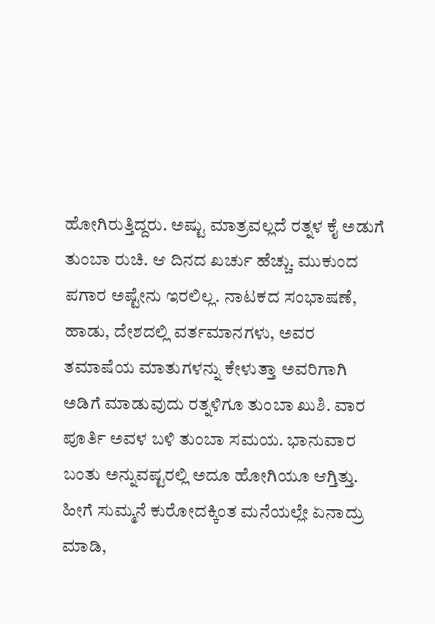ಹೋಗಿರುತ್ತಿದ್ದರು. ಅಷ್ಟು ಮಾತ್ರವಲ್ಲದೆ ರತ್ನಳ ಕೈ ಅಡುಗೆ ತುಂಬಾ ರುಚಿ. ಆ ದಿನದ ಖರ್ಚು ಹೆಚ್ಚು. ಮುಕುಂದ ಪಗಾರ ಅಷ್ಟೇನು ಇರಲಿಲ್ಲ. ನಾಟಕದ ಸಂಭಾಷಣೆ, ಹಾಡು, ದೇಶದಲ್ಲಿ ವರ್ತಮಾನಗಳು, ಅವರ ತಮಾಷೆಯ ಮಾತುಗಳನ್ನು ಕೇಳುತ್ತಾ ಅವರಿಗಾಗಿ ಅಡಿಗೆ ಮಾಡುವುದು ರತ್ನಳಿಗೂ ತುಂಬಾ ಖುಶಿ. ವಾರ ಪೂರ್ತಿ ಅವಳ ಬಳಿ ತುಂಬಾ ಸಮಯ. ಭಾನುವಾರ ಬಂತು ಅನ್ನುವಷ್ಟರಲ್ಲಿ ಅದೂ ಹೋಗಿಯೂ ಆಗ್ತಿತ್ತು.
ಹೀಗೆ ಸುಮ್ಮನೆ ಕುರೋದಕ್ಕಿಂತ ಮನೆಯಲ್ಲೇ ಏನಾದ್ರು ಮಾಡಿ,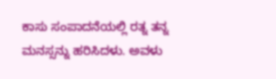ಕಾಸು ಸಂಪಾದನೆಯಲ್ಲಿ ರತ್ನ ತನ್ನ ಮನಸ್ಸನ್ನು ಹರಿಸಿದಳು. ಅವಳು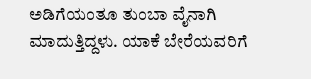ಅಡಿಗೆಯಂತೂ ತುಂಬಾ ವೈನಾಗಿ ಮಾದುತ್ತಿದ್ದಳು. ಯಾಕೆ ಬೇರೆಯವರಿಗೆ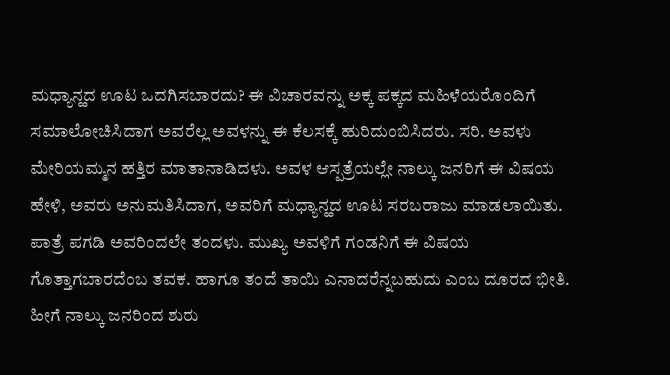ಮಧ್ಯಾನ್ಹದ ಊಟ ಒದಗಿಸಬಾರದು? ಈ ವಿಚಾರವನ್ನು ಅಕ್ಕ ಪಕ್ಕದ ಮಹಿಳೆಯರೊಂದಿಗೆ ಸಮಾಲೋಚಿಸಿದಾಗ ಅವರೆಲ್ಲ ಅವಳನ್ನು ಈ ಕೆಲಸಕ್ಕೆ ಹುರಿದುಂಬಿಸಿದರು. ಸರಿ. ಅವಳು ಮೇರಿಯಮ್ಮನ ಹತ್ತಿರ ಮಾತಾನಾಡಿದಳು. ಅವಳ ಆಸ್ಪತ್ರೆಯಲ್ಲೇ ನಾಲ್ಕು ಜನರಿಗೆ ಈ ವಿಷಯ ಹೇಳಿ, ಅವರು ಅನುಮತಿಸಿದಾಗ, ಅವರಿಗೆ ಮಧ್ಯಾನ್ಹದ ಊಟ ಸರಬರಾಜು ಮಾಡಲಾಯಿತು. ಪಾತ್ರೆ ಪಗಡಿ ಅವರಿಂದಲೇ ತಂದಳು. ಮುಖ್ಯ ಅವಳಿಗೆ ಗಂಡನಿಗೆ ಈ ವಿಷಯ ಗೊತ್ತಾಗಬಾರದೆಂಬ ತವಕ. ಹಾಗೂ ತಂದೆ ತಾಯಿ ಎನಾದರೆನ್ನಬಹುದು ಎಂಬ ದೂರದ ಭೀತಿ. ಹೀಗೆ ನಾಲ್ಕು ಜನರಿಂದ ಶುರು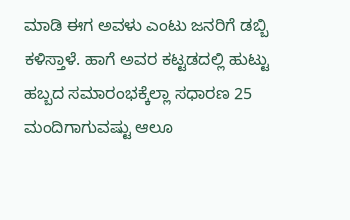ಮಾಡಿ ಈಗ ಅವಳು ಎಂಟು ಜನರಿಗೆ ಡಬ್ಬಿ ಕಳಿಸ್ತಾಳೆ. ಹಾಗೆ ಅವರ ಕಟ್ಟಡದಲ್ಲಿ ಹುಟ್ಟು ಹಬ್ಬದ ಸಮಾರಂಭಕ್ಕೆಲ್ಲಾ ಸಧಾರಣ 25 ಮಂದಿಗಾಗುವಷ್ಟು ಆಲೂ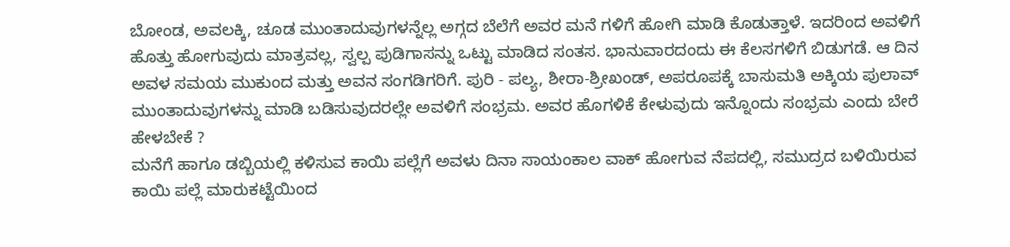ಬೋಂಡ, ಅವಲಕ್ಕಿ, ಚೂಡ ಮುಂತಾದುವುಗಳನ್ನೆಲ್ಲ ಅಗ್ಗದ ಬೆಲೆಗೆ ಅವರ ಮನೆ ಗಳಿಗೆ ಹೋಗಿ ಮಾಡಿ ಕೊಡುತ್ತಾಳೆ. ಇದರಿಂದ ಅವಳಿಗೆ ಹೊತ್ತು ಹೋಗುವುದು ಮಾತ್ರವಲ್ಲ, ಸ್ವಲ್ಪ ಪುಡಿಗಾಸನ್ನು ಒಟ್ಟು ಮಾಡಿದ ಸಂತಸ. ಭಾನುವಾರದಂದು ಈ ಕೆಲಸಗಳಿಗೆ ಬಿಡುಗಡೆ. ಆ ದಿನ ಅವಳ ಸಮಯ ಮುಕುಂದ ಮತ್ತು ಅವನ ಸಂಗಡಿಗರಿಗೆ. ಪುರಿ - ಪಲ್ಯ, ಶೀರಾ-ಶ್ರೀಖಂಡ್, ಅಪರೂಪಕ್ಕೆ ಬಾಸುಮತಿ ಅಕ್ಕಿಯ ಪುಲಾವ್ ಮುಂತಾದುವುಗಳನ್ನು ಮಾಡಿ ಬಡಿಸುವುದರಲ್ಲೇ ಅವಳಿಗೆ ಸಂಭ್ರಮ. ಅವರ ಹೊಗಳಿಕೆ ಕೇಳುವುದು ಇನ್ನೊಂದು ಸಂಭ್ರಮ ಎಂದು ಬೇರೆ ಹೇಳಬೇಕೆ ?
ಮನೆಗೆ ಹಾಗೂ ಡಬ್ಬಿಯಲ್ಲಿ ಕಳಿಸುವ ಕಾಯಿ ಪಲ್ಲೆಗೆ ಅವಳು ದಿನಾ ಸಾಯಂಕಾಲ ವಾಕ್ ಹೋಗುವ ನೆಪದಲ್ಲಿ, ಸಮುದ್ರದ ಬಳಿಯಿರುವ ಕಾಯಿ ಪಲ್ಲೆ ಮಾರುಕಟ್ಟೆಯಿಂದ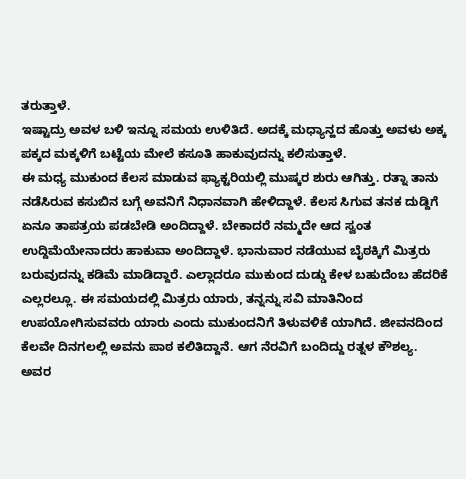ತರುತ್ತಾಳೆ.
ಇಷ್ಟಾದ್ರು ಅವಳ ಬಳಿ ಇನ್ನೂ ಸಮಯ ಉಳಿತಿದೆ. ಅದಕ್ಕೆ ಮಧ್ಯಾನ್ಹದ ಹೊತ್ತು ಅವಳು ಅಕ್ಕ ಪಕ್ಕದ ಮಕ್ಕಳಿಗೆ ಬಟ್ಟೆಯ ಮೇಲೆ ಕಸೂತಿ ಹಾಕುವುದನ್ನು ಕಲಿಸುತ್ತಾಳೆ.
ಈ ಮಧ್ಯ ಮುಕುಂದ ಕೆಲಸ ಮಾಡುವ ಫ್ಯಾಕ್ಟರಿಯಲ್ಲಿ ಮುಷ್ಕರ ಶುರು ಆಗಿತ್ತು. ರತ್ನಾ ತಾನು ನಡೆಸಿರುವ ಕಸುಬಿನ ಬಗ್ಗೆ ಅವನಿಗೆ ನಿಧಾನವಾಗಿ ಹೇಳಿದ್ದಾಳೆ. ಕೆಲಸ ಸಿಗುವ ತನಕ ದುಡ್ದಿಗೆ ಏನೂ ತಾಪತ್ರಯ ಪಡಬೇಡಿ ಅಂದಿದ್ದಾಳೆ. ಬೇಕಾದರೆ ನಮ್ಮದೇ ಆದ ಸ್ವಂತ ಉದ್ದಿಮೆಯೇನಾದರು ಹಾಕುವಾ ಅಂದಿದ್ದಾಳೆ. ಭಾನುವಾರ ನಡೆಯುವ ಬೈಠಕ್ಕಿಗೆ ಮಿತ್ರರು ಬರುವುದನ್ನು ಕಡಿಮೆ ಮಾಡಿದ್ದಾರೆ. ಎಲ್ಲಾದರೂ ಮುಕುಂದ ದುಡ್ಡು ಕೇಳ ಬಹುದೆಂಬ ಹೆದರಿಕೆ ಎಲ್ಲರಲ್ಲೂ. ಈ ಸಮಯದಲ್ಲಿ ಮಿತ್ರರು ಯಾರು, ತನ್ನನ್ನು ಸವಿ ಮಾತಿನಿಂದ ಉಪಯೋಗಿಸುವವರು ಯಾರು ಎಂದು ಮುಕುಂದನಿಗೆ ತಿಳುವಳಿಕೆ ಯಾಗಿದೆ. ಜೀವನದಿಂದ ಕೆಲವೇ ದಿನಗಲಲ್ಲಿ ಅವನು ಪಾಠ ಕಲಿತಿದ್ದಾನೆ. ಆಗ ನೆರವಿಗೆ ಬಂದಿದ್ದು ರತ್ನಳ ಕೌಶಲ್ಯ.
ಅವರ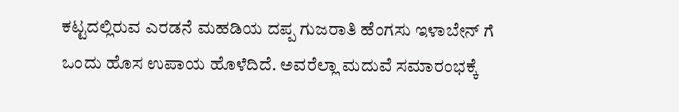ಕಟ್ಟದಲ್ಲಿರುವ ಎರಡನೆ ಮಹಡಿಯ ದಪ್ಪ ಗುಜರಾತಿ ಹೆಂಗಸು ಇಳಾಬೇನ್ ಗೆ ಒಂದು ಹೊಸ ಉಪಾಯ ಹೊಳೆದಿದೆ. ಅವರೆಲ್ಲಾ ಮದುವೆ ಸಮಾರಂಭಕ್ಕೆ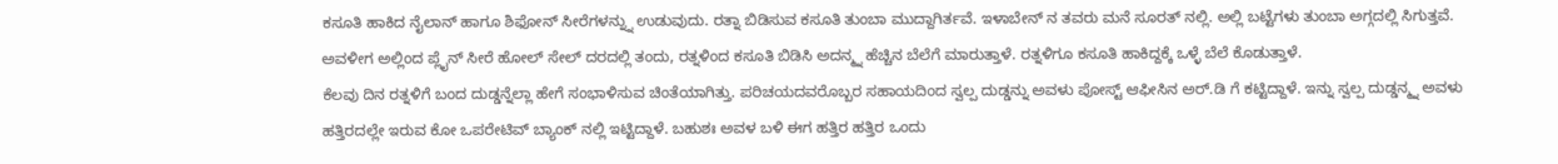ಕಸೂತಿ ಹಾಕಿದ ನೈಲಾನ್ ಹಾಗೂ ಶಿಫೋನ್ ಸೀರೆಗಳನ್ನ್ನು ಉಡುವುದು. ರತ್ನಾ ಬಿಡಿಸುವ ಕಸೂತಿ ತುಂಬಾ ಮುದ್ದಾಗಿರ್ತವೆ. ಇಳಾಬೇನ್ ನ ತವರು ಮನೆ ಸೂರತ್ ನಲ್ಲಿ. ಅಲ್ಲಿ ಬಟ್ಟೆಗಳು ತುಂಬಾ ಅಗ್ಗದಲ್ಲಿ ಸಿಗುತ್ತವೆ. ಅವಳೀಗ ಅಲ್ಲಿಂದ ಪ್ಲೈನ್ ಸೀರೆ ಹೋಲ್ ಸೇಲ್ ದರದಲ್ಲಿ ತಂದು, ರತ್ನಳಿಂದ ಕಸೂತಿ ಬಿಡಿಸಿ ಅದನ್ಮ್ನ ಹೆಚ್ಚಿನ ಬೆಲೆಗೆ ಮಾರುತ್ತಾಳೆ. ರತ್ನಳಿಗೂ ಕಸೂತಿ ಹಾಕಿದ್ದಕ್ಕೆ ಒಳ್ಳೆ ಬೆಲೆ ಕೊಡುತ್ತಾಳೆ.
ಕೆಲವು ದಿನ ರತ್ನಳಿಗೆ ಬಂದ ದುಡ್ಡನ್ನೆಲ್ಲಾ ಹೇಗೆ ಸಂಭಾಳಿಸುವ ಚಿಂತೆಯಾಗಿತ್ತು. ಪರಿಚಯದವರೊಬ್ಬರ ಸಹಾಯದಿಂದ ಸ್ವಲ್ಪ ದುಡ್ಡನ್ನು ಅವಳು ಪೋಸ್ಟ್ ಆಫೀಸಿನ ಅರ್.ಡಿ ಗೆ ಕಟ್ಟಿದ್ದಾಳೆ. ಇನ್ನು ಸ್ವಲ್ಪ ದುಡ್ಡನ್ಮ್ನ ಅವಳು ಹತ್ತಿರದಲ್ಲೇ ಇರುವ ಕೋ ಒಪರೇಟಿವ್ ಬ್ಯಾಂಕ್ ನಲ್ಲಿ ಇಟ್ಟಿದ್ದಾಳೆ. ಬಹುಶಃ ಅವಳ ಬಳಿ ಈಗ ಹತ್ತಿರ ಹತ್ತಿರ ಒಂದು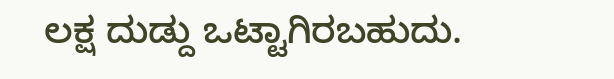ಲಕ್ಷ ದುಡ್ದು ಒಟ್ಟಾಗಿರಬಹುದು.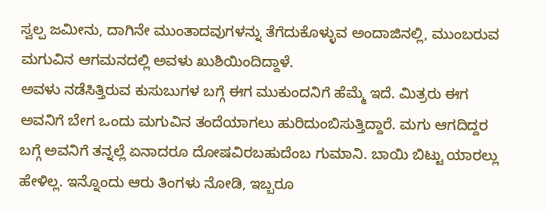ಸ್ವಲ್ಪ ಜಮೀನು, ದಾಗಿನೇ ಮುಂತಾದವುಗಳನ್ನು ತೆಗೆದುಕೊಳ್ಳುವ ಅಂದಾಜಿನಲ್ಲಿ, ಮುಂಬರುವ ಮಗುವಿನ ಆಗಮನದಲ್ಲಿ ಅವಳು ಖುಶಿಯಿಂದಿದ್ದಾಳೆ.
ಅವಳು ನಡೆಸಿತ್ತಿರುವ ಕುಸುಬುಗಳ ಬಗ್ಗೆ ಈಗ ಮುಕುಂದನಿಗೆ ಹೆಮ್ಮೆ ಇದೆ. ಮಿತ್ರರು ಈಗ ಅವನಿಗೆ ಬೇಗ ಒಂದು ಮಗುವಿನ ತಂದೆಯಾಗಲು ಹುರಿದುಂಬಿಸುತ್ತಿದ್ದಾರೆ. ಮಗು ಆಗದಿದ್ದರ ಬಗ್ಗೆ ಅವನಿಗೆ ತನ್ನಲ್ಲೆ ಏನಾದರೂ ದೋಷವಿರಬಹುದೆಂಬ ಗುಮಾನಿ. ಬಾಯಿ ಬಿಟ್ಟು ಯಾರಲ್ಲು ಹೇಳಿಲ್ಲ. ಇನ್ನೊಂದು ಆರು ತಿಂಗಳು ನೋಡಿ, ಇಬ್ಬರೂ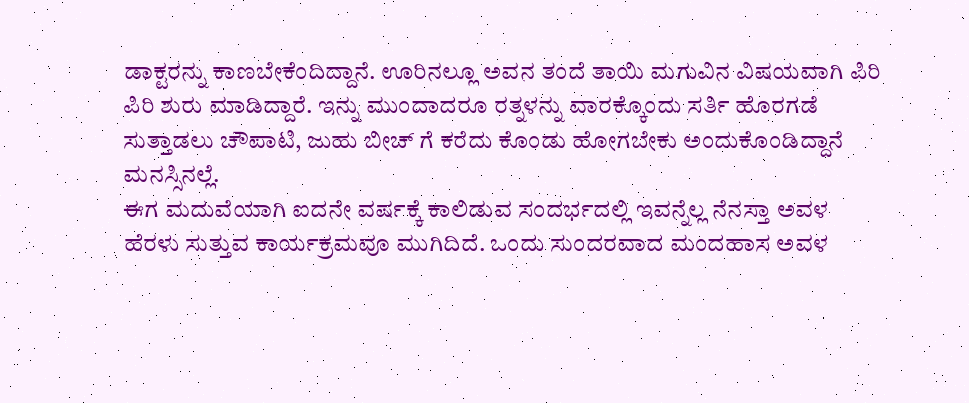ಡಾಕ್ಟರನ್ನು ಕಾಣಬೇಕೆಂದಿದ್ದಾನೆ. ಊರಿನಲ್ಲೂ ಅವನ ತಂದೆ ತಾಯಿ ಮಗುವಿನ ವಿಷಯವಾಗಿ ಪಿರಿ ಪಿರಿ ಶುರು ಮಾಡಿದ್ದಾರೆ. ಇನ್ನು ಮುಂದಾದರೂ ರತ್ನಳನ್ನು ವಾರಕ್ಕೊಂದು ಸರ್ತಿ ಹೊರಗಡೆ ಸುತ್ತಾಡಲು ಚೌಪಾಟಿ, ಜುಹು ಬೀಚ್ ಗೆ ಕರೆದು ಕೊಂಡು ಹೋಗಬೇಕು ಅಂದುಕೊಂಡಿದ್ದಾನೆ ಮನಸ್ಸಿನಲ್ಲೆ.
ಈಗ ಮದುವೆಯಾಗಿ ಐದನೇ ವರ್ಷಕ್ಕೆ ಕಾಲಿಡುವ ಸಂದರ್ಭದಲ್ಲಿ ಇವನ್ನೆಲ್ಲ ನೆನಸ್ತಾ ಅವಳ ಹೆರಳು ಸುತ್ತುವ ಕಾರ್ಯಕ್ರಮವೂ ಮುಗಿದಿದೆ. ಒಂದು ಸುಂದರವಾದ ಮಂದಹಾಸ ಅವಳ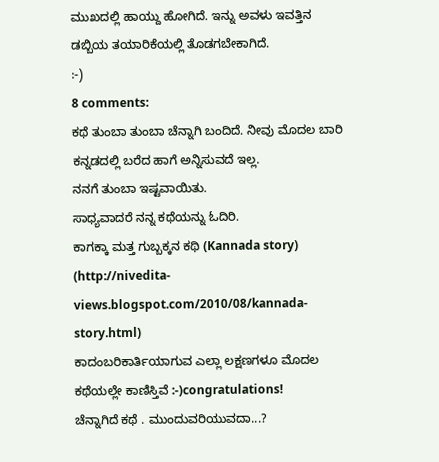ಮುಖದಲ್ಲಿ ಹಾಯ್ದು ಹೋಗಿದೆ. ಇನ್ನು ಅವಳು ಇವತ್ತಿನ ಡಬ್ಬಿಯ ತಯಾರಿಕೆಯಲ್ಲಿ ತೊಡಗಬೇಕಾಗಿದೆ.
:-)
8 comments:
ಕಥೆ ತುಂಬಾ ತುಂಬಾ ಚೆನ್ನಾಗಿ ಬಂದಿದೆ. ನೀವು ಮೊದಲ ಬಾರಿ ಕನ್ನಡದಲ್ಲಿ ಬರೆದ ಹಾಗೆ ಅನ್ನಿಸುವದೆ ಇಲ್ಲ.
ನನಗೆ ತುಂಬಾ ಇಷ್ಟವಾಯಿತು.
ಸಾಧ್ಯವಾದರೆ ನನ್ನ ಕಥೆಯನ್ನು ಓದಿರಿ.
ಕಾಗಕ್ಕಾ ಮತ್ತ ಗುಬ್ಬಕ್ಕನ ಕಥಿ (Kannada story)
(http://nivedita-views.blogspot.com/2010/08/kannada-story.html)
ಕಾದಂಬರಿಕಾರ್ತಿಯಾಗುವ ಎಲ್ಲಾ ಲಕ್ಷಣಗಳೂ ಮೊದಲ ಕಥೆಯಲ್ಲೇ ಕಾಣಿಸ್ತಿವೆ :-)congratulations!
ಚೆನ್ನಾಗಿದೆ ಕಥೆ . ಮುಂದುವರಿಯುವದಾ...?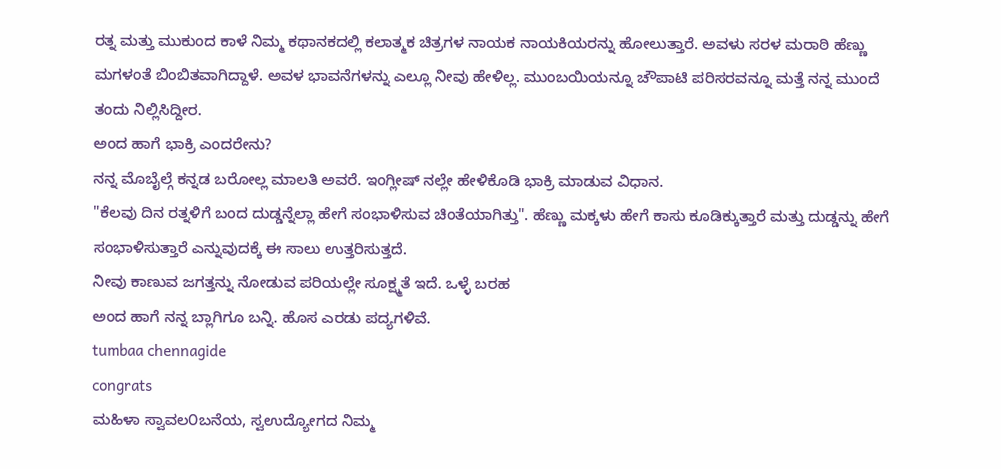ರತ್ನ ಮತ್ತು ಮುಕುಂದ ಕಾಳೆ ನಿಮ್ಮ ಕಥಾನಕದಲ್ಲಿ ಕಲಾತ್ಮಕ ಚಿತ್ರಗಳ ನಾಯಕ ನಾಯಕಿಯರನ್ನು ಹೋಲುತ್ತಾರೆ. ಅವಳು ಸರಳ ಮರಾಠಿ ಹೆಣ್ಣು ಮಗಳಂತೆ ಬಿಂಬಿತವಾಗಿದ್ದಾಳೆ. ಅವಳ ಭಾವನೆಗಳನ್ನು ಎಲ್ಲೂ ನೀವು ಹೇಳಿಲ್ಲ. ಮುಂಬಯಿಯನ್ನೂ ಚೌಪಾಟಿ ಪರಿಸರವನ್ನೂ ಮತ್ತೆ ನನ್ನ ಮುಂದೆ ತಂದು ನಿಲ್ಲಿಸಿದ್ದೀರ.
ಅಂದ ಹಾಗೆ ಭಾಕ್ರಿ ಎಂದರೇನು?
ನನ್ನ ಮೊಬೈಲ್ಗೆ ಕನ್ನಡ ಬರೋಲ್ಲ ಮಾಲತಿ ಅವರೆ. ಇಂಗ್ಲೀಷ್ ನಲ್ಲೇ ಹೇಳಿಕೊಡಿ ಭಾಕ್ರಿ ಮಾಡುವ ವಿಧಾನ.
"ಕೆಲವು ದಿನ ರತ್ನಳಿಗೆ ಬಂದ ದುಡ್ಡನ್ನೆಲ್ಲಾ ಹೇಗೆ ಸಂಭಾಳಿಸುವ ಚಿಂತೆಯಾಗಿತ್ತು". ಹೆಣ್ಣು ಮಕ್ಕಳು ಹೇಗೆ ಕಾಸು ಕೂಡಿಕ್ಕುತ್ತಾರೆ ಮತ್ತು ದುಡ್ಡನ್ನು ಹೇಗೆ ಸಂಭಾಳಿಸುತ್ತಾರೆ ಎನ್ನುವುದಕ್ಕೆ ಈ ಸಾಲು ಉತ್ತರಿಸುತ್ತದೆ.
ನೀವು ಕಾಣುವ ಜಗತ್ತನ್ನು ನೋಡುವ ಪರಿಯಲ್ಲೇ ಸೂಕ್ಷ್ಮತೆ ಇದೆ. ಒಳ್ಳೆ ಬರಹ
ಅಂದ ಹಾಗೆ ನನ್ನ ಬ್ಲಾಗಿಗೂ ಬನ್ನಿ. ಹೊಸ ಎರಡು ಪದ್ಯಗಳಿವೆ.
tumbaa chennagide
congrats
ಮಹಿಳಾ ಸ್ವಾವಲ೦ಬನೆಯ, ಸ್ವಉದ್ಯೋಗದ ನಿಮ್ಮ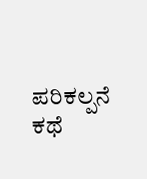ಪರಿಕಲ್ಪನೆ ಕಥೆ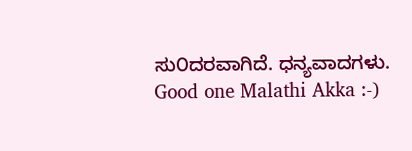ಸು೦ದರವಾಗಿದೆ. ಧನ್ಯವಾದಗಳು.
Good one Malathi Akka :-)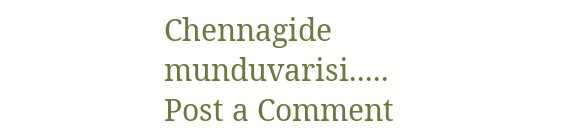Chennagide munduvarisi.....
Post a Comment